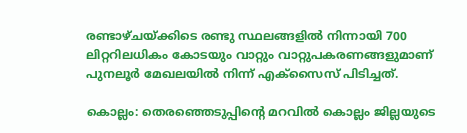രണ്ടാഴ്ചയ്ക്കിടെ രണ്ടു സ്ഥലങ്ങളില്‍ നിന്നായി 700 ലിറ്ററിലധികം കോടയും വാറ്റും വാറ്റുപകരണങ്ങളുമാണ് പുനലൂര്‍ മേഖലയില്‍ നിന്ന് എക്സൈസ് പിടിച്ചത്.

കൊല്ലം: തെരഞ്ഞെടുപ്പിന്‍റെ മറവില്‍ കൊല്ലം ജില്ലയുടെ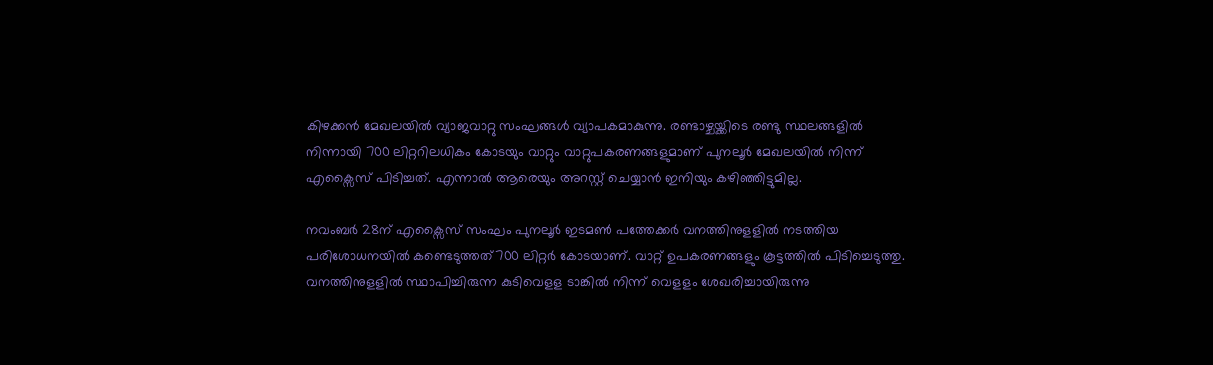കിഴക്കന്‍ മേഖലയില്‍ വ്യാജവാറ്റു സംഘങ്ങള്‍ വ്യാപകമാകുന്നു. രണ്ടാഴ്ചയ്ക്കിടെ രണ്ടു സ്ഥലങ്ങളില്‍ നിന്നായി 700 ലിറ്ററിലധികം കോടയും വാറ്റും വാറ്റുപകരണങ്ങളുമാണ് പുനലൂര്‍ മേഖലയില്‍ നിന്ന് എക്സൈസ് പിടിച്ചത്. എന്നാല്‍ ആരെയും അറസ്റ്റ് ചെയ്യാന്‍ ഇനിയും കഴിഞ്ഞിട്ടുമില്ല.

നവംബര്‍ 28ന് എക്സൈസ് സംഘം പുനലൂര്‍ ഇടമണ്‍ പത്തേക്കര്‍ വനത്തിനുളളില്‍ നടത്തിയ പരിശോധനയില്‍ കണ്ടെടുത്തത്700 ലിറ്റര്‍ കോടയാണ്. വാറ്റ് ഉപകരണങ്ങളും കൂട്ടത്തില്‍ പിടിച്ചെടുത്തു. വനത്തിനുളളില്‍ സ്ഥാപിച്ചിരുന്ന കുടിവെളള ടാങ്കില്‍ നിന്ന് വെളളം ശേഖരിച്ചായിരുന്നു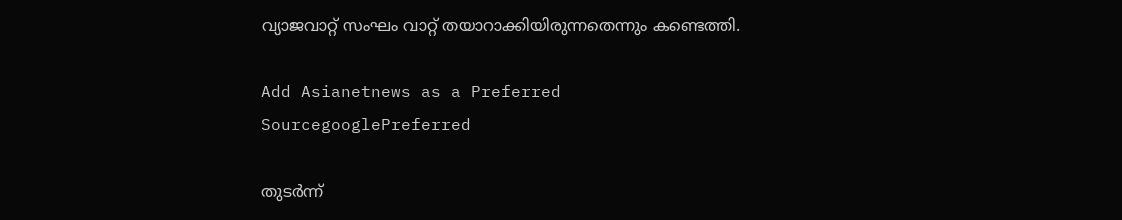വ്യാജവാറ്റ് സംഘം വാറ്റ് തയാറാക്കിയിരുന്നതെന്നും കണ്ടെത്തി.

Add Asianetnews as a Preferred SourcegooglePreferred

തുടര്‍ന്ന്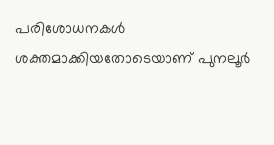പരിശോധനകള്‍ ശക്തമാക്കിയതോടെയാണ് പുനലൂര്‍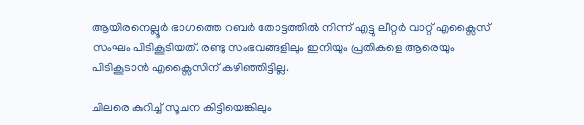ആയിരനെല്ലൂര്‍ ഭാഗത്തെ റബര്‍ തോട്ടത്തില്‍ നിന്ന് എട്ടു ലീറ്റര്‍ വാറ്റ് എക്സൈസ് സംഘം പിടികൂടിയത്. രണ്ടു സംഭവങ്ങളിലും ഇനിയും പ്രതികളെ ആരെയും പിടികൂടാന്‍ എക്സൈസിന് കഴിഞ്ഞിട്ടില്ല.

ചിലരെ കുറിച്ച് സൂചന കിട്ടിയെങ്കിലും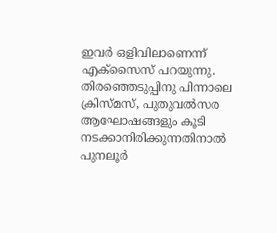ഇവര്‍ ഒളിവിലാണെന്ന് എക്സൈസ് പറയുന്നു. തിരഞ്ഞെടുപ്പിനു പിന്നാലെ ക്രിസ്മസ്, പുതുവല്‍സര ആഘോഷങ്ങളും കൂടി നടക്കാനിരിക്കുന്നതിനാല്‍ പുനലൂര്‍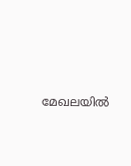മേഖലയില്‍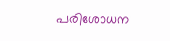പരിശോധന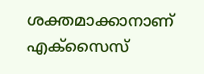ശക്തമാക്കാനാണ് എക്സൈസ്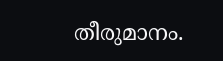തീരുമാനം.